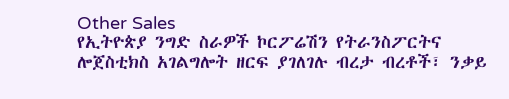Other Sales
የኢትዮጵያ ንግድ ስራዎች ኮርፖሬሽን የትራንስፖርትና ሎጀስቲክስ አገልግሎት ዘርፍ ያገለገሉ ብረታ ብረቶች፣ ንቃይ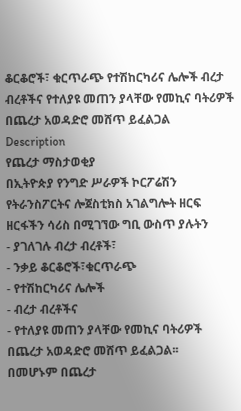ቆርቆሮች፣ ቁርጥራጭ የተሽከርካሪና ሌሎች ብረታ ብረቶችና የተለያዩ መጠን ያላቸው የመኪና ባትሪዎች በጨረታ አወዳድሮ መሸጥ ይፈልጋል
Description
የጨረታ ማስታወቂያ
በኢትዮጵያ የንግድ ሥራዎች ኮርፖሬሽን የትራንስፖርትና ሎጀስቲክስ አገልግሎት ዘርፍ ዘርፋችን ሳሪስ በሚገኘው ግቢ ውስጥ ያሉትን
- ያገለገሉ ብረታ ብረቶች፣
- ንቃይ ቆርቆሮች፣ቁርጥራጭ
- የተሽከርካሪና ሌሎች
- ብረታ ብረቶችና
- የተለያዩ መጠን ያላቸው የመኪና ባትሪዎች በጨረታ አወዳድሮ መሸጥ ይፈልጋል፡፡
በመሆኑም በጨረታ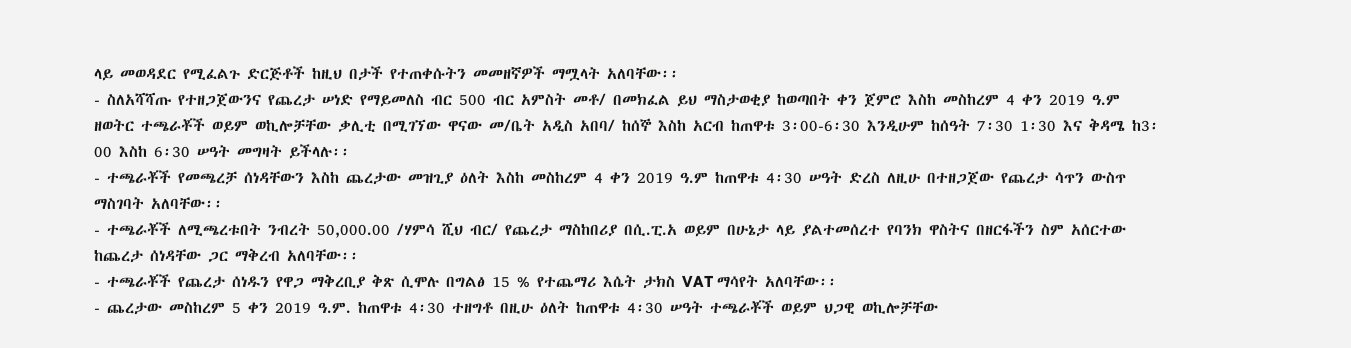ላይ መወዳደር የሚፈልጉ ድርጅቶች ከዚህ በታች የተጠቀሱትን መመዘኛዎች ማሟላት አለባቸው፡፡
- ስለአሻሻጡ የተዘጋጀውንና የጨረታ ሠነድ የማይመለስ ብር 500 ብር አምስት መቶ/ በመክፈል ይህ ማስታወቂያ ከወጣበት ቀን ጀምሮ እስከ መስከረም 4 ቀን 2019 ዓ.ም ዘወትር ተጫራቾች ወይም ወኪሎቻቸው ቃሊቲ በሚገኘው ዋናው መ/ቤት አዲስ አበባ/ ከሰኞ እስከ አርብ ከጠዋቱ 3፡00-6፡30 እንዲሁም ከሰዓት 7፡30 1፡30 እና ቅዳሜ ከ3፡00 እስከ 6፡30 ሠዓት መግዛት ይችላሉ፡፡
- ተጫራቾች የመጫረቻ ሰነዳቸውን እስከ ጨረታው መዝጊያ ዕለት እስከ መስከረም 4 ቀን 2019 ዓ.ም ከጠዋቱ 4፡30 ሠዓት ድረስ ለዚሁ በተዘጋጀው የጨረታ ሳጥን ውስጥ ማስገባት አለባቸው፡፡
- ተጫራቾች ለሚጫረቱበት ንብረት 50,000.00 /ሃምሳ ሺህ ብር/ የጨረታ ማስከበሪያ በሲ.ፒ.አ ወይም በሁኔታ ላይ ያልተመሰረተ የባንክ ዋስትና በዘርፋችን ስም አሰርተው ከጨረታ ሰነዳቸው ጋር ማቅረብ አለባቸው፡፡
- ተጫራቾች የጨረታ ሰነዱን የዋጋ ማቅረቢያ ቅጽ ሲሞሉ በግልፅ 15 % የተጨማሪ እሴት ታክስ VAT ማሳየት አለባቸው፡፡
- ጨረታው መስከረም 5 ቀን 2019 ዓ.ም. ከጠዋቱ 4፡30 ተዘግቶ በዚሁ ዕለት ከጠዋቱ 4፡30 ሠዓት ተጫራቾች ወይም ህጋዊ ወኪሎቻቸው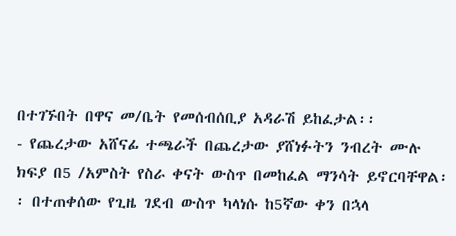በተገኙበት በዋና መ/ቤት የመሰብሰቢያ አዳራሽ ይከፈታል፡፡
- የጨረታው አሸናፊ ተጫራች በጨረታው ያሸነፉትን ንብረት ሙሉ ክፍያ በ5 /አምስት የስራ ቀናት ውስጥ በመከፈል ማንሳት ይኖርባቸዋል፡፡ በተጠቀሰው የጊዜ ገደብ ውስጥ ካላነሱ ከ5ኛው ቀን በኋላ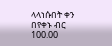ላላነሱበት ቀን በየቀኑ ብር 100.00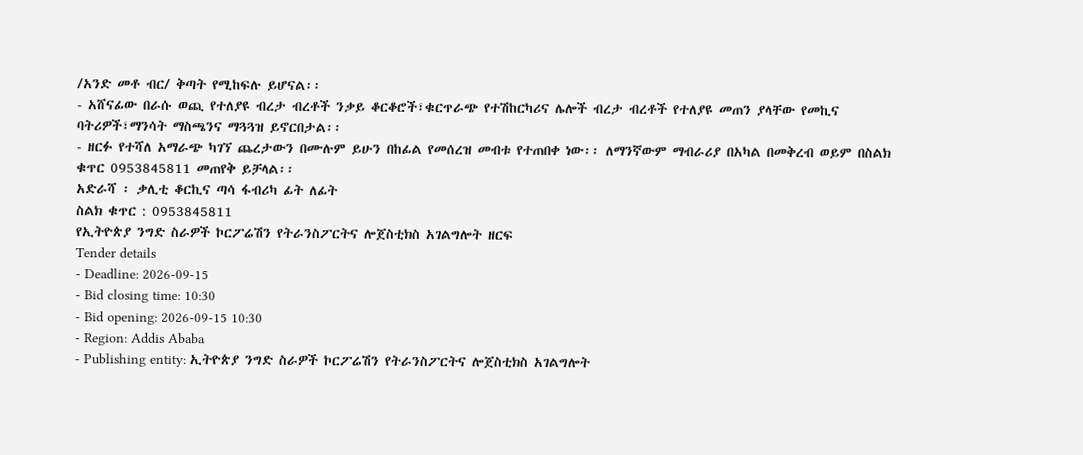/አንድ መቶ ብር/ ቅጣት የሚከፍሉ ይሆናል፡፡
- አሸናፊው በራሱ ወጪ የተለያዩ ብረታ ብረቶች ንቃይ ቆርቆሮች፣ቁርጥራጭ የተሽከርካሪና ሌሎች ብረታ ብረቶች የተለያዩ መጠን ያላቸው የመኪና ባትሪዎች፣ማንሳት ማስጫንና ማጓጓዝ ይኖርበታል፡፡
- ዘርፉ የተሻለ አማራጭ ካገኘ ጨረታውን በሙሉም ይሁን በከፊል የመሰረዝ መብቱ የተጠበቀ ነው፡፡ ለማንኛውም ማብራሪያ በአካል በመቅረብ ወይም በስልክ ቁጥር 0953845811 መጠየቅ ይቻላል፡፡
አድራሻ ፡ ቃሊቲ ቆርኪና ጣሳ ፋብሪካ ፊት ለፊት
ስልክ ቁጥር : 0953845811
የኢትዮጵያ ንግድ ስራዎች ኮርፖሬሽን የትራንስፖርትና ሎጀስቲክስ አገልግሎት ዘርፍ
Tender details
- Deadline: 2026-09-15
- Bid closing time: 10:30
- Bid opening: 2026-09-15 10:30
- Region: Addis Ababa
- Publishing entity: ኢትዮጵያ ንግድ ስራዎች ኮርፖሬሽን የትራንስፖርትና ሎጀስቲክስ አገልግሎት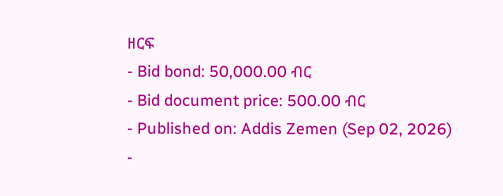ዘርፍ
- Bid bond: 50,000.00 ብር
- Bid document price: 500.00 ብር
- Published on: Addis Zemen (Sep 02, 2026)
-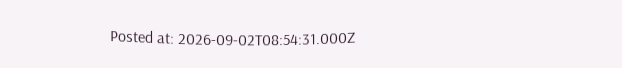Posted at: 2026-09-02T08:54:31.000Z